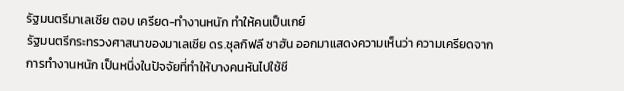รัฐมนตรีมาเลเซีย ตอบ เครียด-ทำงานหนัก ทำให้คนเป็นเกย์
รัฐมนตรีกระทรวงศาสนาของมาเลเซีย ดร.ซุลกิฟลี ซาฮัน ออกมาแสดงความเห็นว่า ความเครียดจากการทำงานหนัก เป็นหนึ่งในปัจจัยที่ทำให้บางคนหันไปใช้ชี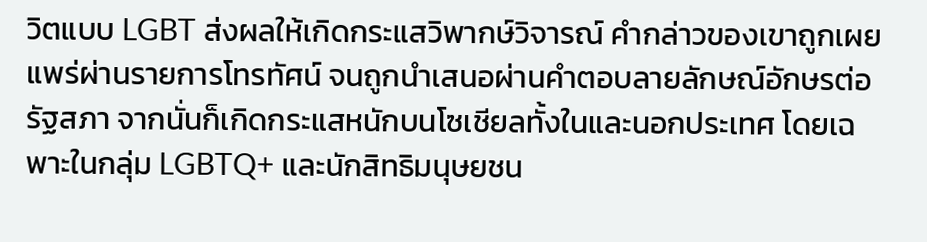วิตแบบ LGBT ส่งผลให้เกิดกระแสวิพากษ์วิจารณ์ คำกล่าวของเขาถูกเผยแพร่ผ่านรายการโทรทัศน์ จนถูกนำเสนอผ่านคำตอบลายลักษณ์อักษรต่อรัฐสภา จากนั่นก็เกิดกระแสหนักบนโซเชียลทั้งในและนอกประเทศ โดยเฉพาะในกลุ่ม LGBTQ+ และนักสิทธิมนุษยชน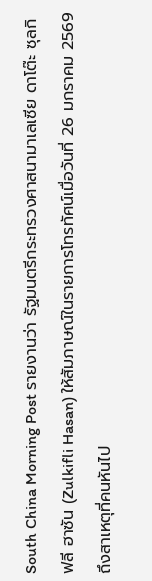South China Morning Post รายงานว่า รัฐมนตรีกระทรวงศาสนามาเลเซีย ดาโต๊ะ ซุลกิฟลี ฮาซัน (Zulkifli Hasan) ให้สัมภาษณ์ในรายการโทรทัศน์เมื่อวันที่ 26 มกราคม 2569 ถึงสาเหตุที่คนหันไป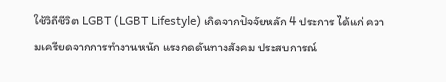ใช้วิถีชีวิต LGBT (LGBT Lifestyle) เกิดจากปัจจัยหลัก 4 ประการ ได้แก่ ความเครียดจากการทำงานหนัก แรงกดดันทางสังคม ประสบการณ์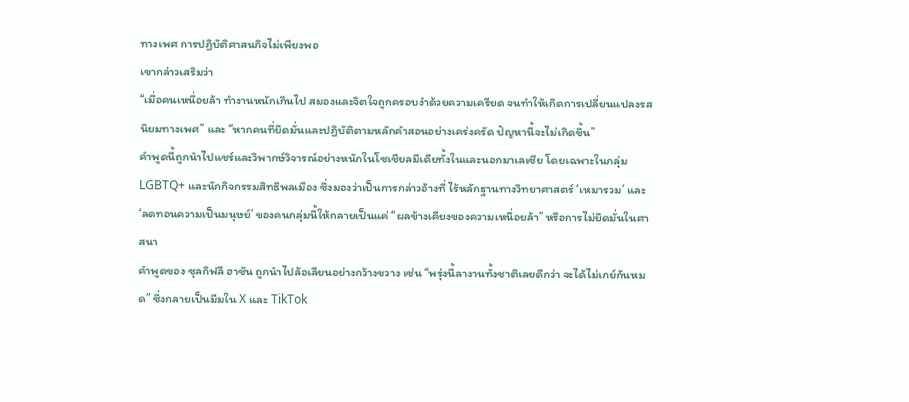ทางเพศ การปฏิบัติศาสนกิจไม่เพียงพอ
เขากล่าวเสริมว่า
“เมื่อคนเหนื่อยล้า ทำงานหนักเกินไป สมองและจิตใจถูกครอบงำด้วยความเครียด จนทำให้เกิดการเปลี่ยนแปลงรสนิยมทางเพศ” และ “หากคนที่ยึดมั่นและปฏิบัติตามหลักคำสอนอย่างเคร่งครัด ปัญหานี้จะไม่เกิดขึ้น”
คำพูดนี้ถูกนำไปแชร์และวิพากษ์วิจารณ์อย่างหนักในโซเชียลมีเดียทั้งในและนอกมาเลเซีย โดยเฉพาะในกลุ่ม LGBTQ+ และนักกิจกรรมสิทธิพลเมือง ซึ่งมองว่าเป็นการกล่าวอ้างที่ ไร้หลักฐานทางวิทยาศาสตร์ ‘เหมารวม’ และ ‘ลดทอนความเป็นมนุษย์’ ของคนกลุ่มนี้ให้กลายเป็นแค่ “ผลข้างเคียงของความเหนื่อยล้า” หรือการไม่ยึดมั่นในศาสนา
คำพูดของ ซุลกิฟลี ฮาซัน ถูกนำไปล้อเลียนอย่างกว้างขวาง เช่น “พรุ่งนี้ลางานทั้งชาติเลยดีกว่า จะได้ไม่เกย์กันหมด” ซึ่งกลายเป็นมีมใน X และ TikTok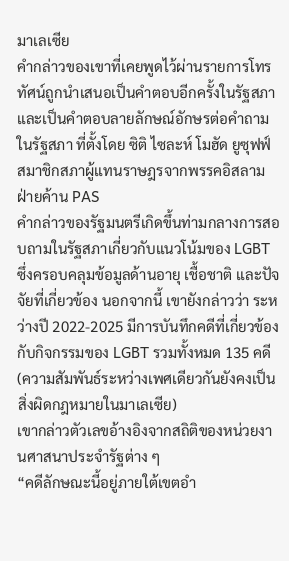มาเลเซีย
คำกล่าวของเขาที่เคยพูดไว้ผ่านรายการโทรทัศน์ถูกนำเสนอเป็นคำตอบอีกครั้งในรัฐสภา และเป็นคำตอบลายลักษณ์อักษรต่อคำถามในรัฐสภา ที่ตั้งโดย ซิติ ไซละห์ โมฮัด ยูซุฟฟ์ สมาชิกสภาผู้แทนราษฎรจากพรรคอิสลามฝ่ายค้าน PAS
คำกล่าวของรัฐมนตรีเกิดขึ้นท่ามกลางการสอบถามในรัฐสภาเกี่ยวกับแนวโน้มของ LGBT ซึ่งครอบคลุมข้อมูลด้านอายุ เชื้อชาติ และปัจจัยที่เกี่ยวข้อง นอกจากนี้ เขายังกล่าวว่า ระหว่างปี 2022-2025 มีการบันทึกคดีที่เกี่ยวข้องกับกิจกรรมของ LGBT รวมทั้งหมด 135 คดี (ความสัมพันธ์ระหว่างเพศเดียวกันยังคงเป็นสิ่งผิดกฎหมายในมาเลเซีย)
เขากล่าวตัวเลขอ้างอิงจากสถิติของหน่วยงานศาสนาประจำรัฐต่าง ๆ
“คดีลักษณะนี้อยู่ภายใต้เขตอำ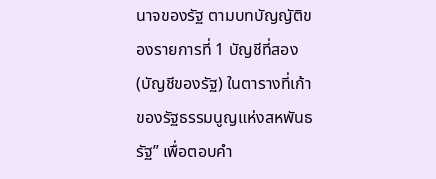นาจของรัฐ ตามบทบัญญัติของรายการที่ 1 บัญชีที่สอง (บัญชีของรัฐ) ในตารางที่เก้า ของรัฐธรรมนูญแห่งสหพันธรัฐ” เพื่อตอบคำ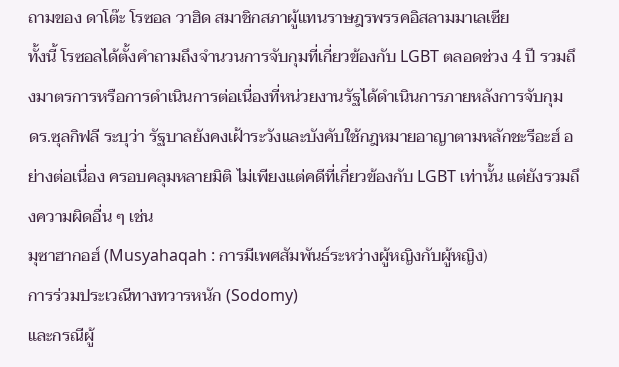ถามของ ดาโต๊ะ โรซอล วาฮิด สมาชิกสภาผู้แทนราษฎรพรรคอิสลามมาเลเซีย
ทั้งนี้ โรซอลได้ตั้งคำถามถึงจำนวนการจับกุมที่เกี่ยวข้องกับ LGBT ตลอดช่วง 4 ปี รวมถึงมาตรการหรือการดำเนินการต่อเนื่องที่หน่วยงานรัฐได้ดำเนินการภายหลังการจับกุม
ดร.ซุลกิฟลี ระบุว่า รัฐบาลยังคงเฝ้าระวังและบังคับใช้กฎหมายอาญาตามหลักชะรีอะฮ์ อย่างต่อเนื่อง ครอบคลุมหลายมิติ ไม่เพียงแต่คดีที่เกี่ยวข้องกับ LGBT เท่านั้น แต่ยังรวมถึงความผิดอื่น ๆ เช่น
มุซาฮากอฮ์ (Musyahaqah : การมีเพศสัมพันธ์ระหว่างผู้หญิงกับผู้หญิง)
การร่วมประเวณีทางทวารหนัก (Sodomy)
และกรณีผู้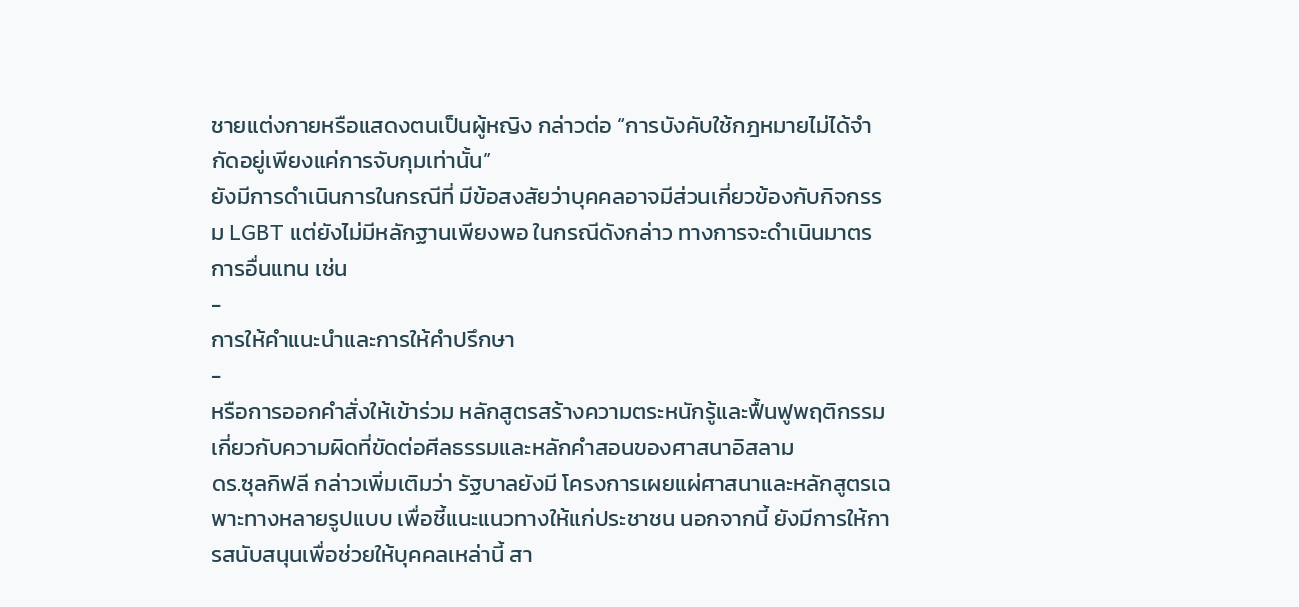ชายแต่งกายหรือแสดงตนเป็นผู้หญิง กล่าวต่อ “การบังคับใช้กฎหมายไม่ได้จำกัดอยู่เพียงแค่การจับกุมเท่านั้น”
ยังมีการดำเนินการในกรณีที่ มีข้อสงสัยว่าบุคคลอาจมีส่วนเกี่ยวข้องกับกิจกรรม LGBT แต่ยังไม่มีหลักฐานเพียงพอ ในกรณีดังกล่าว ทางการจะดำเนินมาตรการอื่นแทน เช่น
-
การให้คำแนะนำและการให้คำปรึกษา
-
หรือการออกคำสั่งให้เข้าร่วม หลักสูตรสร้างความตระหนักรู้และฟื้นฟูพฤติกรรม เกี่ยวกับความผิดที่ขัดต่อศีลธรรมและหลักคำสอนของศาสนาอิสลาม
ดร.ซุลกิฟลี กล่าวเพิ่มเติมว่า รัฐบาลยังมี โครงการเผยแผ่ศาสนาและหลักสูตรเฉพาะทางหลายรูปแบบ เพื่อชี้แนะแนวทางให้แก่ประชาชน นอกจากนี้ ยังมีการให้การสนับสนุนเพื่อช่วยให้บุคคลเหล่านี้ สา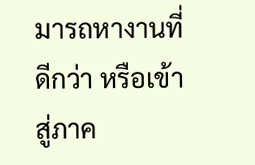มารถหางานที่ดีกว่า หรือเข้าสู่ภาค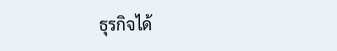ธุรกิจได้